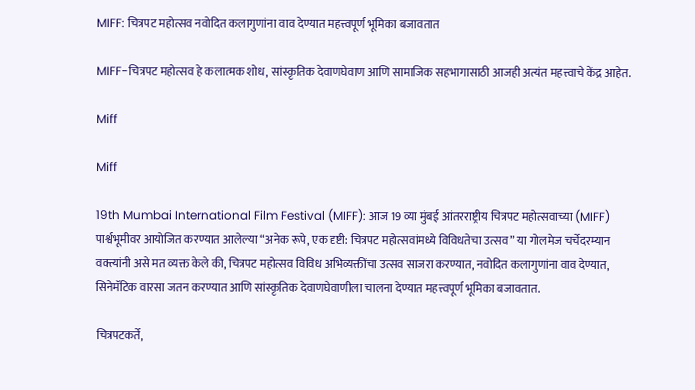MIFF: चित्रपट महोत्सव नवोदित कलागुणांना वाव देण्यात महत्त्वपूर्ण भूमिका बजावतात

MIFF-चित्रपट महोत्सव हे कलात्मक शोध, सांस्कृतिक देवाणघेवाण आणि सामाजिक सहभागासाठी आजही अत्यंत महत्त्वाचे केंद्र आहेत.

Miff

Miff

19th Mumbai International Film Festival (MIFF): आज 19 व्या मुंबई आंतरराष्ट्रीय चित्रपट महोत्सवाच्या (MIFF) पार्श्वभूमीवर आयोजित करण्यात आलेल्या “अनेक रूपे, एक दृष्टी: चित्रपट महोत्सवांमध्ये विविधतेचा उत्सव” या गोलमेज चर्चेदरम्यान वक्त्यांनी असे मत व्यक्त केले की, चित्रपट महोत्सव विविध अभिव्यक्तींचा उत्सव साजरा करण्यात, नवोदित कलागुणांना वाव देण्यात, सिनेमॅटिक वारसा जतन करण्यात आणि सांस्कृतिक देवाणघेवाणीला चालना देण्यात महत्त्वपूर्ण भूमिका बजावतात.

चित्रपटकर्ते,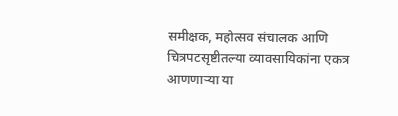समीक्षक, महोत्सव संचालक आणि चित्रपटसृष्टीतल्या व्यावसायिकांना एकत्र आणणाऱ्या या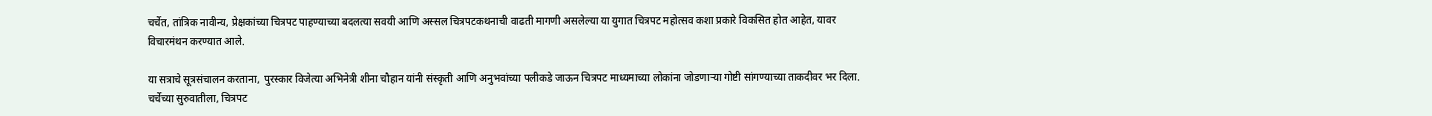चर्चेत, तांत्रिक नावीन्य, प्रेक्षकांच्या चित्रपट पाहण्याच्या बदलत्या सवयी आणि अस्सल चित्रपटकथनाची वाढती मागणी असलेल्या या युगात चित्रपट महोत्सव कशा प्रकारे विकसित होत आहेत, यावर विचारमंथन करण्यात आले.

या सत्राचे सूत्रसंचालन करताना, पुरस्कार विजेत्या अभिनेत्री शीना चौहान यांनी संस्कृती आणि अनुभवांच्या पलीकडे जाऊन चित्रपट माध्यमाच्या लोकांना जोडणाऱ्या गोष्टी सांगण्याच्या ताकदीवर भर दिला. चर्चेच्या सुरुवातीला, चित्रपट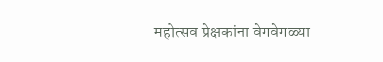महोत्सव प्रेक्षकांना वेगवेगळ्या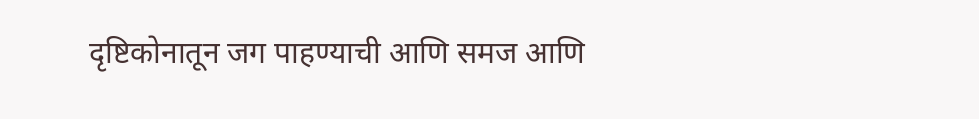दृष्टिकोनातून जग पाहण्याची आणि समज आणि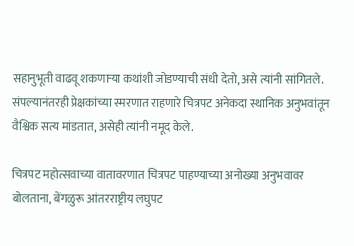सहानुभूती वाढवू शकणाऱ्या कथांशी जोडण्याची संधी देतो, असे त्यांनी सांगितले. संपल्यानंतरही प्रेक्षकांच्या स्मरणात राहणारे चित्रपट अनेकदा स्थानिक अनुभवांतून वैश्विक सत्य मांडतात, असेही त्यांनी नमूद केले.

चित्रपट महोत्सवाच्या वातावरणात चित्रपट पाहण्याच्या अनोख्या अनुभवावर बोलताना, बेंगळुरू आंतरराष्ट्रीय लघुपट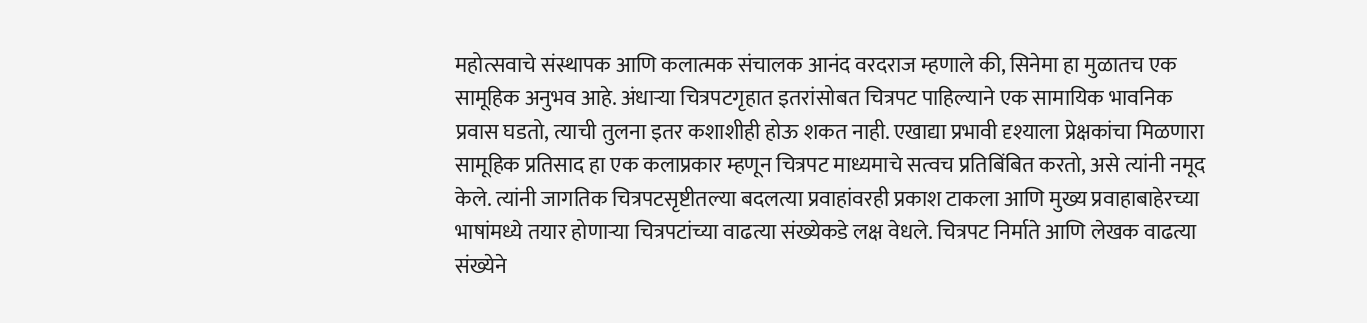महोत्सवाचे संस्थापक आणि कलात्मक संचालक आनंद वरदराज म्हणाले की, सिनेमा हा मुळातच एक सामूहिक अनुभव आहे. अंधाऱ्या चित्रपटगृहात इतरांसोबत चित्रपट पाहिल्याने एक सामायिक भावनिक प्रवास घडतो, त्याची तुलना इतर कशाशीही होऊ शकत नाही. एखाद्या प्रभावी दृश्याला प्रेक्षकांचा मिळणारा सामूहिक प्रतिसाद हा एक कलाप्रकार म्हणून चित्रपट माध्यमाचे सत्वच प्रतिबिंबित करतो, असे त्यांनी नमूद केले. त्यांनी जागतिक चित्रपटसृष्टीतल्या बदलत्या प्रवाहांवरही प्रकाश टाकला आणि मुख्य प्रवाहाबाहेरच्या भाषांमध्ये तयार होणाऱ्या चित्रपटांच्या वाढत्या संख्येकडे लक्ष वेधले. चित्रपट निर्माते आणि लेखक वाढत्या संख्येने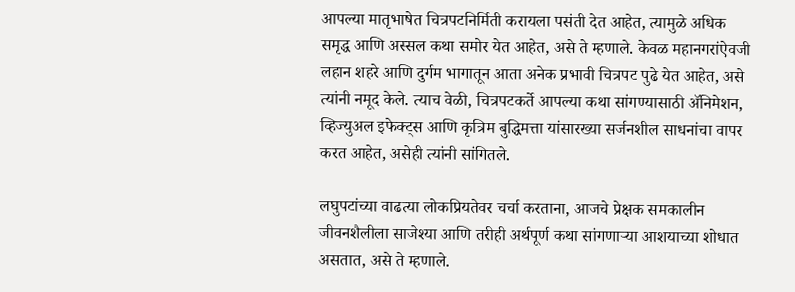आपल्या मातृभाषेत चित्रपटनिर्मिती करायला पसंती देत आहेत, त्यामुळे अधिक समृद्ध आणि अस्सल कथा समोर येत आहेत, असे ते म्हणाले. केवळ महानगरांऐवजी लहान शहरे आणि दुर्गम भागातून आता अनेक प्रभावी चित्रपट पुढे येत आहेत, असे त्यांनी नमूद केले. त्याच वेळी, चित्रपटकर्ते आपल्या कथा सांगण्यासाठी ॲनिमेशन, व्हिज्युअल इफेक्ट्स आणि कृत्रिम बुद्धिमत्ता यांसारख्या सर्जनशील साधनांचा वापर करत आहेत, असेही त्यांनी सांगितले.

लघुपटांच्या वाढत्या लोकप्रियतेवर चर्चा करताना, आजचे प्रेक्षक समकालीन जीवनशैलीला साजेश्या आणि तरीही अर्थपूर्ण कथा सांगणाऱ्या आशयाच्या शोधात असतात, असे ते म्हणाले.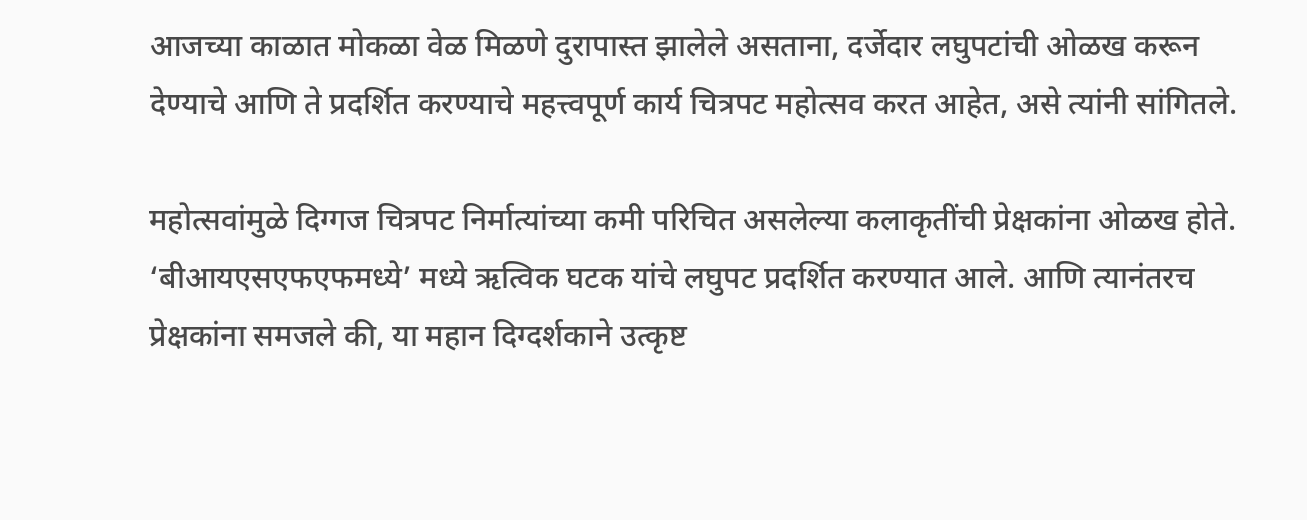आजच्या काळात मोकळा वेळ मिळणे दुरापास्त झालेले असताना, दर्जेदार लघुपटांची ओळख करून देण्याचे आणि ते प्रदर्शित करण्याचे महत्त्वपूर्ण कार्य चित्रपट महोत्सव करत आहेत, असे त्यांनी सांगितले.

महोत्सवांमुळे दिग्गज चित्रपट निर्मात्यांच्या कमी परिचित असलेल्या कलाकृतींची प्रेक्षकांना ओळख होते. ‘बीआयएसएफएफमध्ये’ मध्ये ऋत्विक घटक यांचे लघुपट प्रदर्शित करण्यात आले. आणि त्यानंतरच प्रेक्षकांना समजले की, या महान दिग्दर्शकाने उत्कृष्ट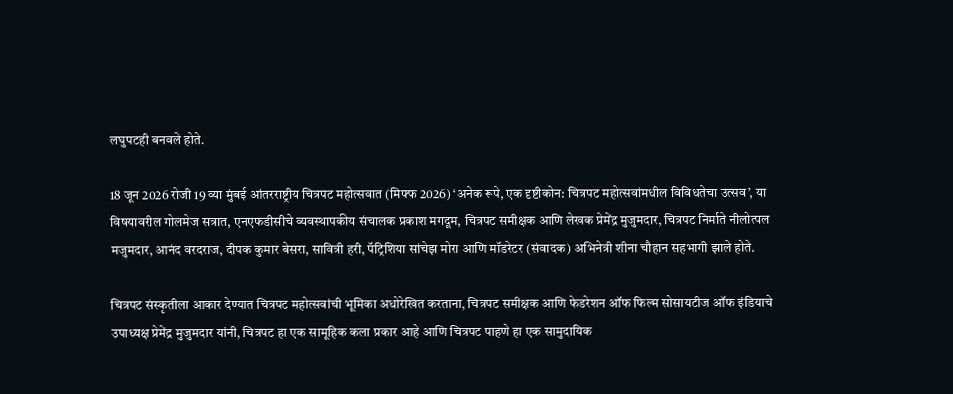लघुपटही बनवले होते.

18 जून 2026 रोजी 19 व्या मुंबई आंतरराष्ट्रीय चित्रपट महोत्सवात (मिफ्फ 2026) ‘अनेक रूपे, एक दृष्टीकोन: चित्रपट महोत्सवांमधील विविधतेचा उत्सव’, या विषयावरील गोलमेज सत्रात, एनएफडीसीचे व्यवस्थापकीय संचालक प्रकाश मगदूम, चित्रपट समीक्षक आणि लेखक प्रेमेंद्र मुजुमदार, चित्रपट निर्माते नीलोत्पल मजुमदार, आनंद वरदराज, दीपक कुमार बेसरा, सावित्री हरी, पॅट्रिशिया सांचेझ मोरा आणि मॉडरेटर (संवादक) अभिनेत्री शीना चौहान सहभागी झाले होते.

चित्रपट संस्कृतीला आकार देण्यात चित्रपट महोत्सवांची भूमिका अधोरेखित करताना, चित्रपट समीक्षक आणि फेडरेशन ऑफ फिल्म सोसायटीज ऑफ इंडियाचे उपाध्यक्ष प्रेमेंद्र मुजुमदार यांनी, चित्रपट हा एक सामूहिक कला प्रकार आहे आणि चित्रपट पाहणे हा एक सामुदायिक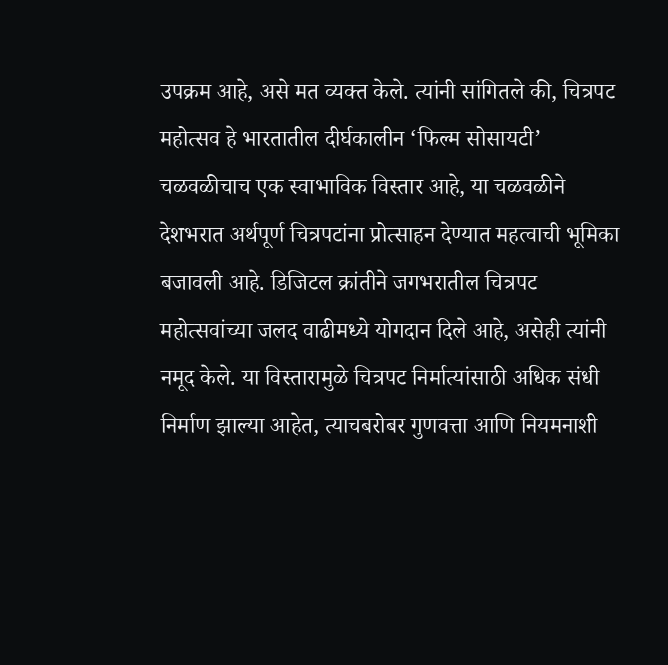उपक्रम आहे, असे मत व्यक्त केले. त्यांनी सांगितले की, चित्रपट महोत्सव हे भारतातील दीर्घकालीन ‘फिल्म सोसायटी’ चळवळीचाच एक स्वाभाविक विस्तार आहे, या चळवळीने देशभरात अर्थपूर्ण चित्रपटांना प्रोत्साहन देण्यात महत्वाची भूमिका बजावली आहे. डिजिटल क्रांतीने जगभरातील चित्रपट महोत्सवांच्या जलद वाढीमध्ये योगदान दिले आहे, असेही त्यांनी नमूद केले. या विस्तारामुळे चित्रपट निर्मात्यांसाठी अधिक संधी निर्माण झाल्या आहेत, त्याचबरोबर गुणवत्ता आणि नियमनाशी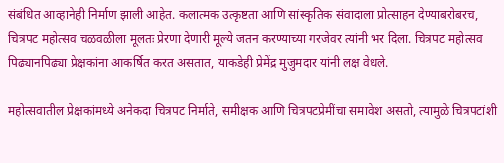संबंधित आव्हानेही निर्माण झाली आहेत. कलात्मक उत्कृष्टता आणि सांस्कृतिक संवादाला प्रोत्साहन देण्याबरोबरच, चित्रपट महोत्सव चळवळीला मूलतः प्रेरणा देणारी मूल्ये जतन करण्याच्या गरजेवर त्यांनी भर दिला. चित्रपट महोत्सव पिढ्यानपिढ्या प्रेक्षकांना आकर्षित करत असतात, याकडेही प्रेमेंद्र मुजुमदार यांनी लक्ष वेधले.

महोत्सवातील प्रेक्षकांमध्ये अनेकदा चित्रपट निर्माते, समीक्षक आणि चित्रपटप्रेमींचा समावेश असतो, त्यामुळे चित्रपटांशी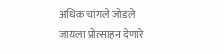अधिक चांगले जोडले जायला प्रोत्साहन देणारे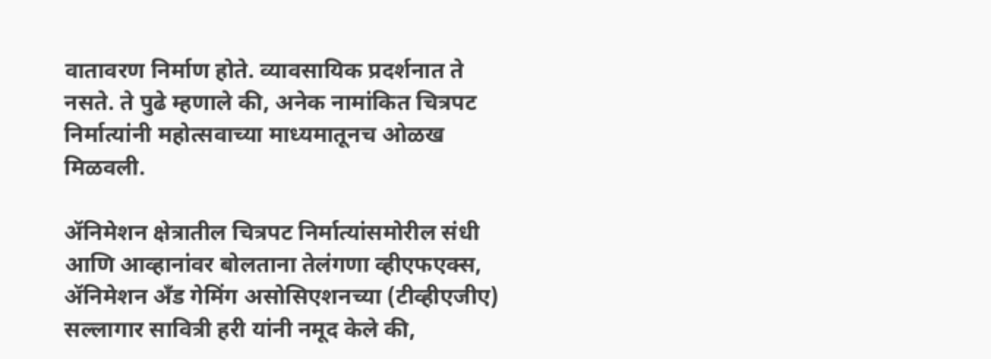वातावरण निर्माण होते. व्यावसायिक प्रदर्शनात ते नसते. ते पुढे म्हणाले की, अनेक नामांकित चित्रपट निर्मात्यांनी महोत्सवाच्या माध्यमातूनच ओळख मिळवली.

ॲनिमेशन क्षेत्रातील चित्रपट निर्मात्यांसमोरील संधी आणि आव्हानांवर बोलताना तेलंगणा व्हीएफएक्स, ॲनिमेशन अँड गेमिंग असोसिएशनच्या (टीव्हीएजीए) सल्लागार सावित्री हरी यांनी नमूद केले की,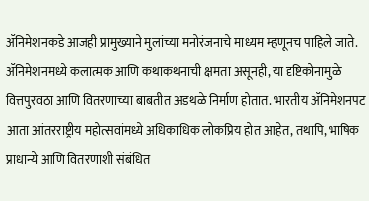ॲनिमेशनकडे आजही प्रामुख्याने मुलांच्या मनोरंजनाचे माध्यम म्हणूनच पाहिले जाते. ॲनिमेशनमध्ये कलात्मक आणि कथाकथनाची क्षमता असूनही, या दृष्टिकोनामुळे वित्तपुरवठा आणि वितरणाच्या बाबतीत अडथळे निर्माण होतात. भारतीय ॲनिमेशनपट आता आंतरराष्ट्रीय महोत्सवांमध्ये अधिकाधिक लोकप्रिय होत आहेत, तथापि, भाषिक प्राधान्ये आणि वितरणाशी संबंधित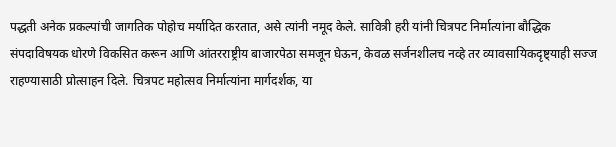पद्धती अनेक प्रकल्पांची जागतिक पोहोच मर्यादित करतात, असे त्यांनी नमूद केले. सावित्री हरी यांनी चित्रपट निर्मात्यांना बौद्धिक संपदाविषयक धोरणे विकसित करून आणि आंतरराष्ट्रीय बाजारपेठा समजून घेऊन, केवळ सर्जनशीलच नव्हे तर व्यावसायिकदृष्ट्याही सज्ज राहण्यासाठी प्रोत्साहन दिले. चित्रपट महोत्सव निर्मात्यांना मार्गदर्शक, या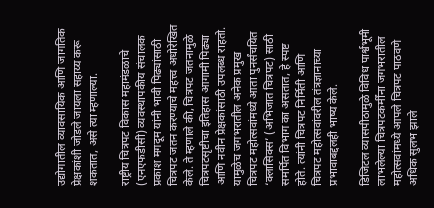उद्योगातील व्यावसायिक आणि जागतिक प्रेक्षकांशी जोडले जायला सहाय्य करू शकतात, असे त्या म्हणाल्या.

राष्ट्रीय चित्रपट विकास महामंडळाचे (एनएफडीसी) व्यवस्थापकीय संचालक प्रकाश मगदूम यांनी भावी पिढ्यांसाठी चित्रपट जतन करण्याचे महत्त्व अधोरेखित केले. ते म्हणाले की, चित्रपट जतनामुळे चित्रपटसृष्टीचा इतिहास आगामी पिढ्या आणि नवीन प्रेक्षकांसाठी उपलब्ध राहतो. यामुळेच जगभरातील अनेक प्रमुख चित्रपट महोत्सवांमध्ये आता पुनर्संचयित ‘क्लासिक्स’ (अभिजात चित्रपट) साठी समर्पित विभाग का असतात, हे स्पष्ट होते. त्यांनी चित्रपट निर्मिती आणि चित्रपट महोत्सवांवरील तंत्रज्ञानाच्या प्रभावाबद्दलही भाष्य केले.

डिजिटल व्यासपीठामुळे विविध पार्श्वभूमी लाभलेल्या चित्रपटकर्मींना जगभरातील महोत्सवांमध्ये आपले चित्रपट पाठवणे अधिक सुलभ झाले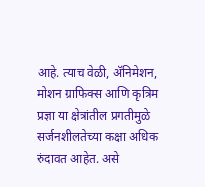आहे. त्याच वेळी, ॲनिमेशन, मोशन ग्राफिक्स आणि कृत्रिम प्रज्ञा या क्षेत्रांतील प्रगतीमुळे सर्जनशीलतेच्या कक्षा अधिक रुंदावत आहेत. असे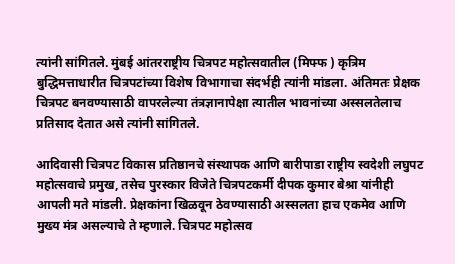त्यांनी सांगितले. मुंबई आंतरराष्ट्रीय चित्रपट महोत्सवातील (मिफ्फ ) कृत्रिम बुद्धिमत्ताधारीत चित्रपटांच्या विशेष विभागाचा संदर्भही त्यांनी मांडला. अंतिमतः प्रेक्षक चित्रपट बनवण्यासाठी वापरलेल्या तंत्रज्ञानापेक्षा त्यातील भावनांच्या अस्सलतेलाच प्रतिसाद देतात असे त्यांनी सांगितले.

आदिवासी चित्रपट विकास प्रतिष्ठानचे संस्थापक आणि बारीपाडा राष्ट्रीय स्वदेशी लघुपट महोत्सवाचे प्रमुख, तसेच पुरस्कार विजेते चित्रपटकर्मी दीपक कुमार बेश्रा यांनीही आपली मते मांडली. प्रेक्षकांना खिळवून ठेवण्यासाठी अस्सलता हाच एकमेव आणि मुख्य मंत्र असल्याचे ते म्हणाले. चित्रपट महोत्सव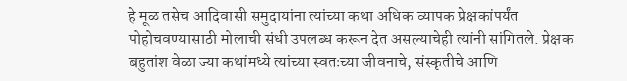हे मूळ तसेच आदिवासी समुदायांना त्यांच्या कथा अधिक व्यापक प्रेक्षकांपर्यंत पोहोचवण्यासाठी मोलाची संधी उपलब्ध करून देत असल्याचेही त्यांनी सांगितले. प्रेक्षक बहुतांश वेळा ज्या कथांमध्ये त्यांच्या स्वतःच्या जीवनाचे, संस्कृतीचे आणि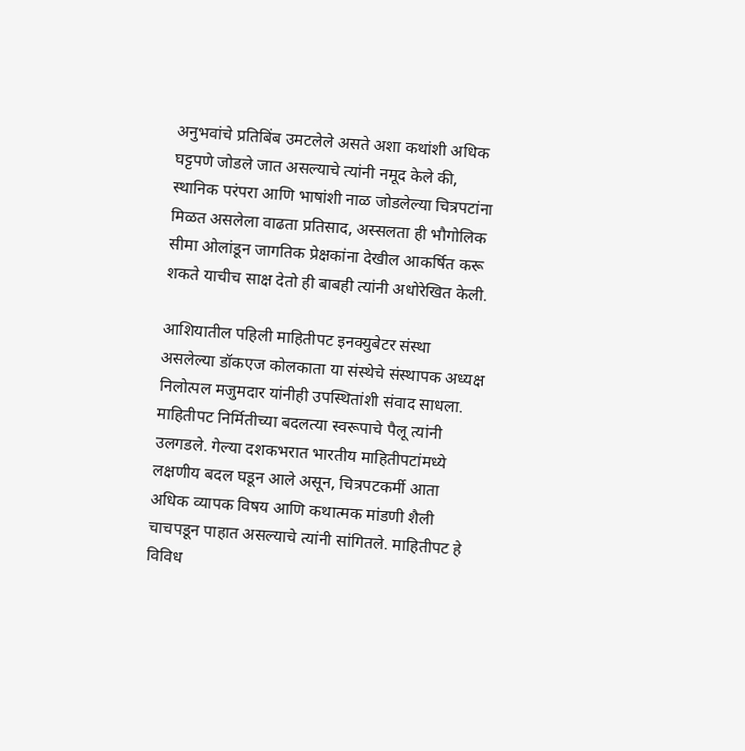अनुभवांचे प्रतिबिंब उमटलेले असते अशा कथांशी अधिक घट्टपणे जोडले जात असल्याचे त्यांनी नमूद केले की, स्थानिक परंपरा आणि भाषांशी नाळ जोडलेल्या चित्रपटांना मिळत असलेला वाढता प्रतिसाद, अस्सलता ही भौगोलिक सीमा ओलांडून जागतिक प्रेक्षकांना देखील आकर्षित करू शकते याचीच साक्ष देतो ही बाबही त्यांनी अधोरेखित केली.

आशियातील पहिली माहितीपट इनक्युबेटर संस्था असलेल्या डॉकएज कोलकाता या संस्थेचे संस्थापक अध्यक्ष निलोत्पल मजुमदार यांनीही उपस्थितांशी संवाद साधला. माहितीपट निर्मितीच्या बदलत्या स्वरूपाचे पैलू त्यांनी उलगडले. गेल्या दशकभरात भारतीय माहितीपटांमध्ये लक्षणीय बदल घडून आले असून, चित्रपटकर्मी आता अधिक व्यापक विषय आणि कथात्मक मांडणी शैली चाचपडून पाहात असल्याचे त्यांनी सांगितले. माहितीपट हे विविध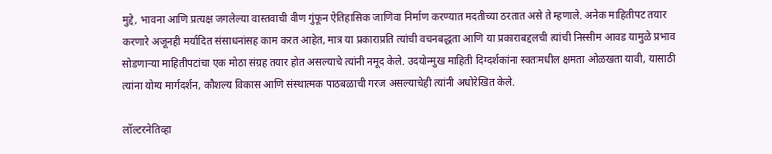मुद्दे, भावना आणि प्रत्यक्ष जगलेल्या वास्तवाची वीण गुंफून ऐतिहासिक जाणिवा निर्माण करण्यात मदतीच्या ठरतात असे ते म्हणाले. अनेक माहितीपट तयार करणारे अजूनही मर्यादित संसाधनांसह काम करत आहेत, मात्र या प्रकाराप्रति त्यांची वचनबद्धता आणि या प्रकाराबद्दलची त्यांची निस्सीम आवड यामुळे प्रभाव सोडणाऱ्या माहितीपटांचा एक मोठा संग्रह तयार होत असल्याचे त्यांनी नमूद केले. उदयोन्मुख माहिती दिग्दर्शकांना स्वतःमधील क्षमता ओळखता यावी, यासाठी त्यांना योग्य मार्गदर्शन, कौशल्य विकास आणि संस्थात्मक पाठबळाची गरज असल्याचेही त्यांनी अधोरेखित केले.

लॉल्टरनेतिव्हा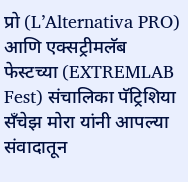प्रो (L’Alternativa PRO) आणि एक्सट्रीमलॅब फेस्टच्या (EXTREMLAB Fest) संचालिका पॅट्रिशिया सँचेझ मोरा यांनी आपल्या संवादातून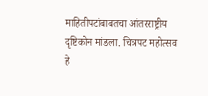माहितीपटांबाबतचा आंतरराष्ट्रीय दृष्टिकोन मांडला. चित्रपट महोत्सव हे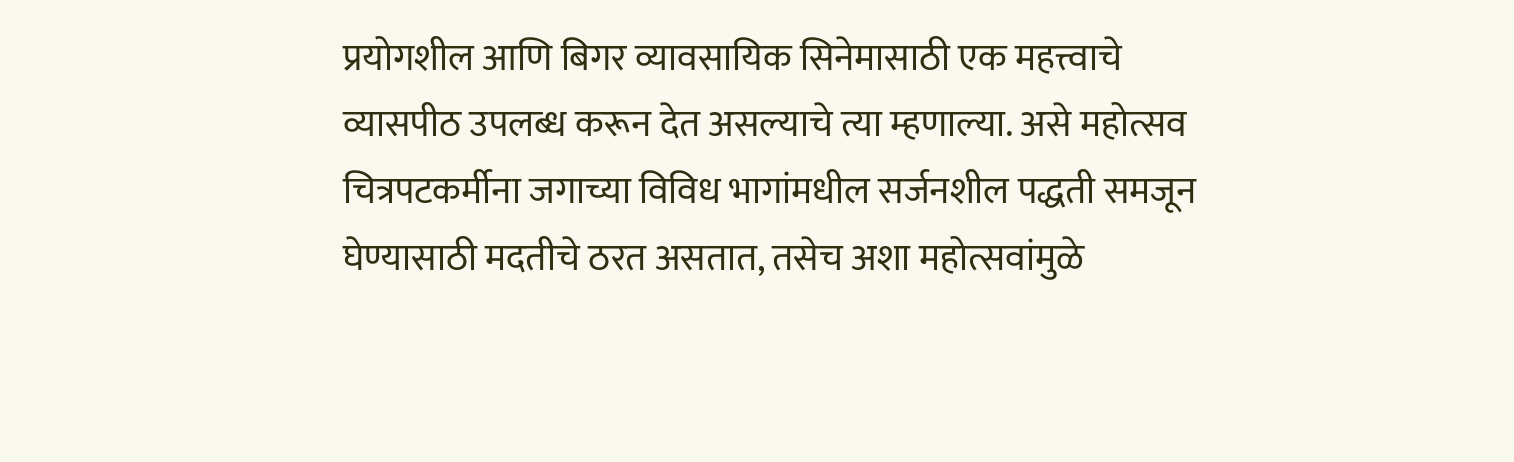प्रयोगशील आणि बिगर व्यावसायिक सिनेमासाठी एक महत्त्वाचे व्यासपीठ उपलब्ध करून देत असल्याचे त्या म्हणाल्या. असे महोत्सव चित्रपटकर्मीना जगाच्या विविध भागांमधील सर्जनशील पद्धती समजून घेण्यासाठी मदतीचे ठरत असतात, तसेच अशा महोत्सवांमुळे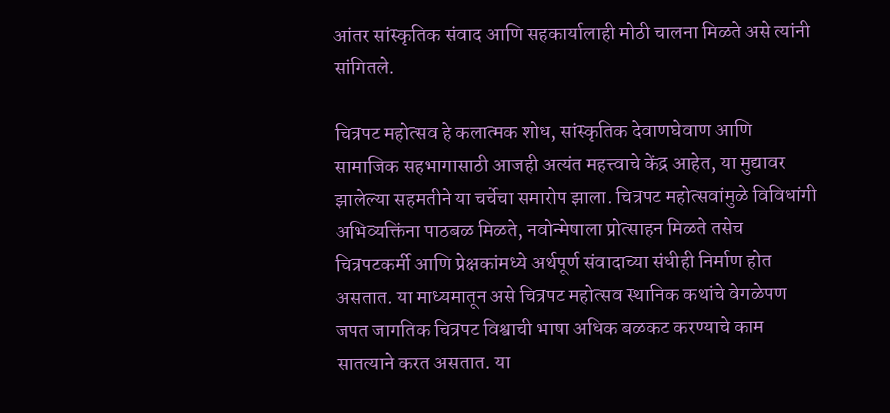आंतर सांस्कृतिक संवाद आणि सहकार्यालाही मोठी चालना मिळते असे त्यांनी सांगितले.

चित्रपट महोत्सव हे कलात्मक शोध, सांस्कृतिक देवाणघेवाण आणि सामाजिक सहभागासाठी आजही अत्यंत महत्त्वाचे केंद्र आहेत, या मुद्यावर झालेल्या सहमतीने या चर्चेचा समारोप झाला. चित्रपट महोत्सवांमुळे विविधांगी अभिव्यक्तिंना पाठबळ मिळते, नवोन्मेषाला प्रोत्साहन मिळते तसेच चित्रपटकर्मी आणि प्रेक्षकांमध्ये अर्थपूर्ण संवादाच्या संधीही निर्माण होत असतात. या माध्यमातून असे चित्रपट महोत्सव स्थानिक कथांचे वेगळेपण जपत जागतिक चित्रपट विश्वाची भाषा अधिक बळकट करण्याचे काम सातत्याने करत असतात. या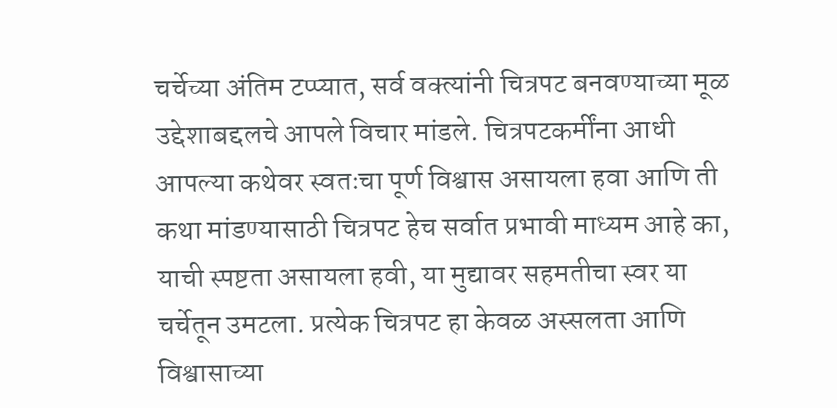चर्चेच्या अंतिम टप्प्यात, सर्व वक्त्यांनी चित्रपट बनवण्याच्या मूळ उद्देशाबद्दलचे आपले विचार मांडले. चित्रपटकर्मींना आधी आपल्या कथेवर स्वतःचा पूर्ण विश्वास असायला हवा आणि ती कथा मांडण्यासाठी चित्रपट हेच सर्वात प्रभावी माध्यम आहे का, याची स्पष्टता असायला हवी, या मुद्यावर सहमतीचा स्वर या चर्चेतून उमटला. प्रत्येक चित्रपट हा केवळ अस्सलता आणि विश्वासाच्या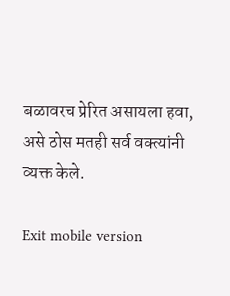बळावरच प्रेरित असायला हवा, असे ठोस मतही सर्व वक्त्यांनी व्यक्त केले.

Exit mobile version